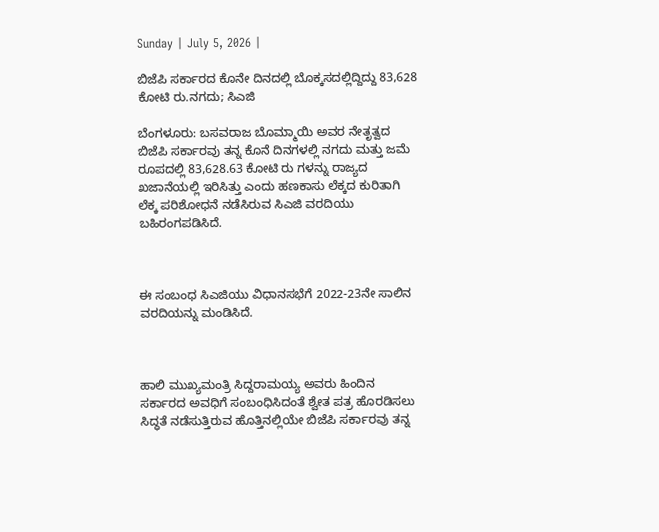Sunday | July 5, 2026 |

ಬಿಜೆಪಿ ಸರ್ಕಾರದ ಕೊನೇ ದಿನದಲ್ಲಿ ಬೊಕ್ಕಸದಲ್ಲಿದ್ದಿದ್ದು 83,628 ಕೋಟಿ ರು.ನಗದು; ಸಿಎಜಿ

ಬೆಂಗಳೂರು: ಬಸವರಾಜ ಬೊಮ್ಮಾಯಿ ಅವರ ನೇತೃತ್ವದ ಬಿಜೆಪಿ ಸರ್ಕಾರವು ತನ್ನ ಕೊನೆ ದಿನಗಳಲ್ಲಿ ನಗದು ಮತ್ತು ಜಮೆ ರೂಪದಲ್ಲಿ 83,628.63 ಕೋಟಿ ರು ಗಳನ್ನು ರಾಜ್ಯದ ಖಜಾನೆಯಲ್ಲಿ ಇರಿಸಿತ್ತು ಎಂದು ಹಣಕಾಸು ಲೆಕ್ಕದ ಕುರಿತಾಗಿ ಲೆಕ್ಕ ಪರಿಶೋಧನೆ ನಡೆಸಿರುವ ಸಿಎಜಿ ವರದಿಯು ಬಹಿರಂಗಪಡಿಸಿದೆ.



ಈ ಸಂಬಂಧ ಸಿಎಜಿಯು ವಿಧಾನಸಭೆಗೆ 2022-23ನೇ ಸಾಲಿನ ವರದಿಯನ್ನು ಮಂಡಿಸಿದೆ.



ಹಾಲಿ ಮುಖ್ಯಮಂತ್ರಿ ಸಿದ್ದರಾಮಯ್ಯ ಅವರು ಹಿಂದಿನ ಸರ್ಕಾರದ ಅವಧಿಗೆ ಸಂಬಂಧಿಸಿದಂತೆ ಶ್ವೇತ ಪತ್ರ ಹೊರಡಿಸಲು ಸಿದ್ಧತೆ ನಡೆಸುತ್ತಿರುವ ಹೊತ್ತಿನಲ್ಲಿಯೇ ಬಿಜೆಪಿ ಸರ್ಕಾರವು ತನ್ನ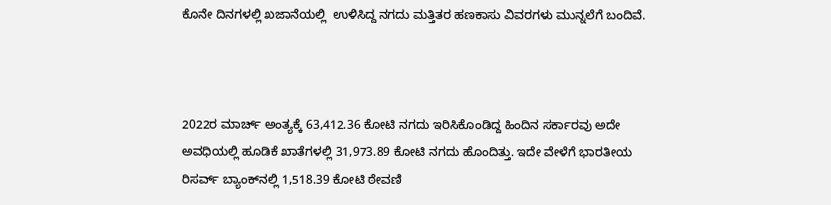ಕೊನೇ ದಿನಗಳಲ್ಲಿ ಖಜಾನೆಯಲ್ಲಿ  ಉಳಿಸಿದ್ದ ನಗದು ಮತ್ತಿತರ ಹಣಕಾಸು ವಿವರಗಳು ಮುನ್ನಲೆಗೆ ಬಂದಿವೆ.



2022ರ ಮಾರ್ಚ್‌ ಅಂತ್ಯಕ್ಕೆ 63,412.36 ಕೋಟಿ ನಗದು ಇರಿಸಿಕೊಂಡಿದ್ದ ಹಿಂದಿನ ಸರ್ಕಾರವು ಅದೇ ಅವಧಿಯಲ್ಲಿ ಹೂಡಿಕೆ ಖಾತೆಗಳಲ್ಲಿ 31,973.89 ಕೋಟಿ ನಗದು ಹೊಂದಿತ್ತು. ಇದೇ ವೇಳೆಗೆ ಭಾರತೀಯ ರಿಸರ್ವ್‌ ಬ್ಯಾಂಕ್‌ನಲ್ಲಿ 1,518.39 ಕೋಟಿ ಠೇವಣಿ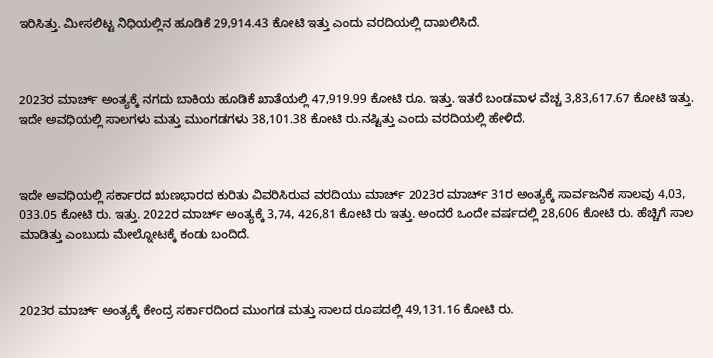ಇರಿಸಿತ್ತು. ಮೀಸಲಿಟ್ಟ ನಿಧಿಯಲ್ಲಿನ ಹೂಡಿಕೆ 29,914.43 ಕೋಟಿ ಇತ್ತು ಎಂದು ವರದಿಯಲ್ಲಿ ದಾಖಲಿಸಿದೆ.



2023ರ ಮಾರ್ಚ್‌ ಅಂತ್ಯಕ್ಕೆ ನಗದು ಬಾಕಿಯ ಹೂಡಿಕೆ ಖಾತೆಯಲ್ಲಿ 47,919.99 ಕೋಟಿ ರೂ. ಇತ್ತು. ಇತರೆ ಬಂಡವಾಳ ವೆಚ್ಚ 3,83,617.67 ಕೋಟಿ ಇತ್ತು. ಇದೇ ಅವಧಿಯಲ್ಲಿ ಸಾಲಗಳು ಮತ್ತು ಮುಂಗಡಗಳು 38,101.38 ಕೋಟಿ ರು.ನಷ್ಟಿತ್ತು ಎಂದು ವರದಿಯಲ್ಲಿ ಹೇಳಿದೆ.



ಇದೇ ಅವಧಿಯಲ್ಲಿ ಸರ್ಕಾರದ ಋಣಭಾರದ ಕುರಿತು ವಿವರಿಸಿರುವ ವರದಿಯು ಮಾರ್ಚ್‌ 2023ರ ಮಾರ್ಚ್‌ 31ರ ಅಂತ್ಯಕ್ಕೆ ಸಾರ್ವಜನಿಕ ಸಾಲವು 4,03, 033.05 ಕೋಟಿ ರು. ಇತ್ತು. 2022ರ ಮಾರ್ಚ್‌ ಅಂತ್ಯಕ್ಕೆ 3,74, 426,81 ಕೋಟಿ ರು ಇತ್ತು. ಅಂದರೆ ಒಂದೇ ವರ್ಷದಲ್ಲಿ 28,606 ಕೋಟಿ ರು. ಹೆಚ್ಚಿಗೆ ಸಾಲ ಮಾಡಿತ್ತು ಎಂಬುದು ಮೇಲ್ನೋಟಕ್ಕೆ ಕಂಡು ಬಂದಿದೆ.



2023ರ ಮಾರ್ಚ್‌ ಅಂತ್ಯಕ್ಕೆ ಕೇಂದ್ರ ಸರ್ಕಾರದಿಂದ ಮುಂಗಡ ಮತ್ತು ಸಾಲದ ರೂಪದಲ್ಲಿ 49,131.16 ಕೋಟಿ ರು.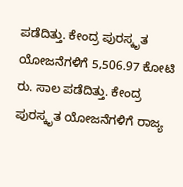ಪಡೆದಿತ್ತು. ಕೇಂದ್ರ ಪುರಸ್ಕೃತ ಯೋಜನೆಗಳಿಗೆ 5,506.97 ಕೋಟಿ ರು. ಸಾಲ ಪಡೆದಿತ್ತು. ಕೇಂದ್ರ ಪುರಸ್ಕೃತ ಯೋಜನೆಗಳಿಗೆ ರಾಜ್ಯ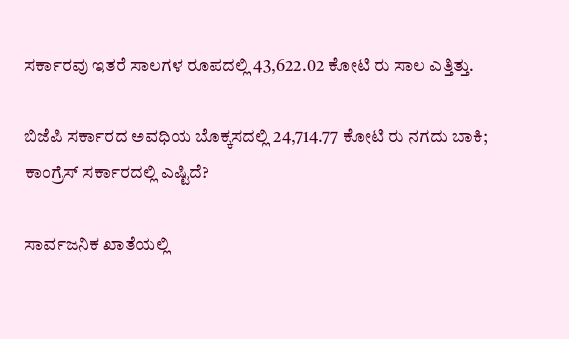ಸರ್ಕಾರವು ಇತರೆ ಸಾಲಗಳ ರೂಪದಲ್ಲಿ 43,622.02 ಕೋಟಿ ರು ಸಾಲ ಎತ್ತಿತ್ತು.

ಬಿಜೆಪಿ ಸರ್ಕಾರದ ಅವಧಿಯ ಬೊಕ್ಕಸದಲ್ಲಿ 24,714.77 ಕೋಟಿ ರು ನಗದು ಬಾಕಿ; ಕಾಂಗ್ರೆಸ್‌ ಸರ್ಕಾರದಲ್ಲಿ ಎಷ್ಟಿದೆ?

ಸಾರ್ವಜನಿಕ ಖಾತೆಯಲ್ಲಿ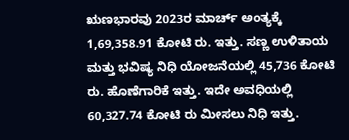ಋಣಭಾರವು 2023ರ ಮಾರ್ಚ್‌ ಅಂತ್ಯಕ್ಕೆ 1,69,358.91 ಕೋಟಿ ರು. ಇತ್ತು. ಸಣ್ಣ ಉಳಿತಾಯ ಮತ್ತು ಭವಿಷ್ಯ ನಿಧಿ ಯೋಜನೆಯಲ್ಲಿ 45,736 ಕೋಟಿ ರು. ಹೊಣೆಗಾರಿಕೆ ಇತ್ತು. ಇದೇ ಅವಧಿಯಲ್ಲಿ 60,327.74 ಕೋಟಿ ರು ಮೀಸಲು ನಿಧಿ ಇತ್ತು.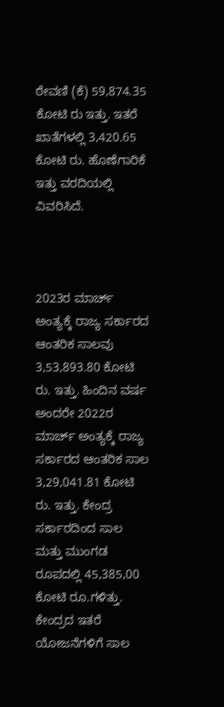ಠೇವಣಿ (ಕೆ) 59,874.35 ಕೋಟಿ ರು ಇತ್ತು. ಇತರೆ ಖಾತೆಗಳಲ್ಲಿ 3,420.65 ಕೋಟಿ ರು. ಹೊಣೆಗಾರಿಕೆ ಇತ್ತು ವರದಿಯಲ್ಲಿ ವಿವರಿಸಿದೆ.



2023ರ ಮಾರ್ಚ್‌ ಅಂತ್ಯಕ್ಕೆ ರಾಜ್ಯ ಸರ್ಕಾರದ ಆಂತರಿಕ ಸಾಲವು 3,53,893.80 ಕೋಟಿ ರು. ಇತ್ತು. ಹಿಂದಿನ ವರ್ಷ ಅಂದರೇ 2022ರ ಮಾರ್ಚ್‌ ಅಂತ್ಯಕ್ಕೆ ರಾಜ್ಯ ಸರ್ಕಾರದ ಆಂತರಿಕ ಸಾಲ 3,29,041.81 ಕೋಟಿ ರು. ಇತ್ತು. ಕೇಂದ್ರ ಸರ್ಕಾರದಿಂದ ಸಾಲ ಮತ್ತು ಮುಂಗಡ ರೂಪದಲ್ಲಿ 45,385,00 ಕೋಟಿ ರೂ.ಗಳಿತ್ತು. ಕೇಂದ್ರದ ಇತರೆ ಯೋಜನೆಗಳಿಗೆ ಸಾಲ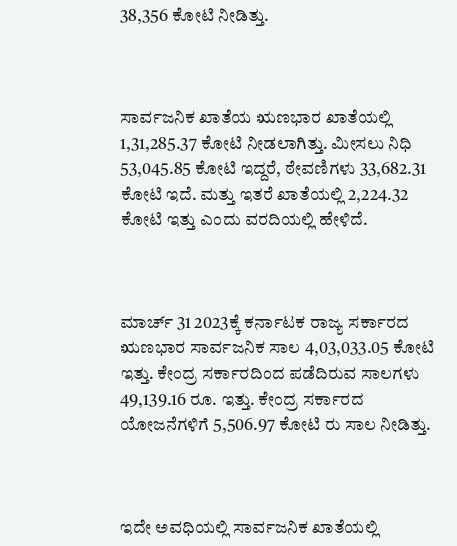38,356 ಕೋಟಿ ನೀಡಿತ್ತು.



ಸಾರ್ವಜನಿಕ ಖಾತೆಯ ಋಣಭಾರ ಖಾತೆಯಲ್ಲಿ 1,31,285.37 ಕೋಟಿ ನೀಡಲಾಗಿತ್ತು. ಮೀಸಲು ನಿಧಿ 53,045.85 ಕೋಟಿ ಇದ್ದರೆ, ಠೇವಣಿಗಳು 33,682.31 ಕೋಟಿ ಇದೆ. ಮತ್ತು ಇತರೆ ಖಾತೆಯಲ್ಲಿ 2,224.32 ಕೋಟಿ ಇತ್ತು ಎಂದು ವರದಿಯಲ್ಲಿ ಹೇಳಿದೆ.



ಮಾರ್ಚ್‌ 31 2023ಕ್ಕೆ ಕರ್ನಾಟಕ ರಾಜ್ಯ ಸರ್ಕಾರದ ಋಣಭಾರ ಸಾರ್ವಜನಿಕ ಸಾಲ 4,03,033.05 ಕೋಟಿ ಇತ್ತು. ಕೇಂದ್ರ ಸರ್ಕಾರದಿಂದ ಪಡೆದಿರುವ ಸಾಲಗಳು 49,139.16 ರೂ. ಇತ್ತು. ಕೇಂದ್ರ ಸರ್ಕಾರದ ಯೋಜನೆಗಳಿಗೆ 5,506.97 ಕೋಟಿ ರು ಸಾಲ ನೀಡಿತ್ತು.



ಇದೇ ಅವಧಿಯಲ್ಲಿ ಸಾರ್ವಜನಿಕ ಖಾತೆಯಲ್ಲಿ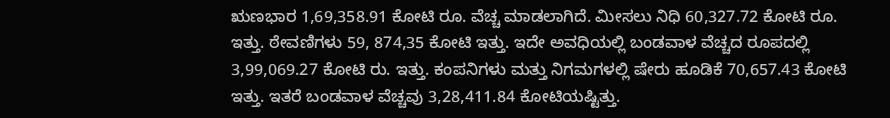ಋಣಭಾರ 1,69,358.91 ಕೋಟಿ ರೂ. ವೆಚ್ಚ ಮಾಡಲಾಗಿದೆ. ಮೀಸಲು ನಿಧಿ 60,327.72 ಕೋಟಿ ರೂ. ಇತ್ತು. ಠೇವಣಿಗಳು 59, 874,35 ಕೋಟಿ ಇತ್ತು. ಇದೇ ಅವಧಿಯಲ್ಲಿ ಬಂಡವಾಳ ವೆಚ್ಚದ ರೂಪದಲ್ಲಿ 3,99,069.27 ಕೋಟಿ ರು. ಇತ್ತು. ಕಂಪನಿಗಳು ಮತ್ತು ನಿಗಮಗಳಲ್ಲಿ ಷೇರು ಹೂಡಿಕೆ 70,657.43 ಕೋಟಿ ಇತ್ತು. ಇತರೆ ಬಂಡವಾಳ ವೆಚ್ಚವು 3,28,411.84 ಕೋಟಿಯಷ್ಟಿತ್ತು.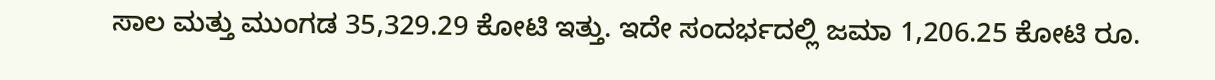ಸಾಲ ಮತ್ತು ಮುಂಗಡ 35,329.29 ಕೋಟಿ ಇತ್ತು. ಇದೇ ಸಂದರ್ಭದಲ್ಲಿ ಜಮಾ 1,206.25 ಕೋಟಿ ರೂ.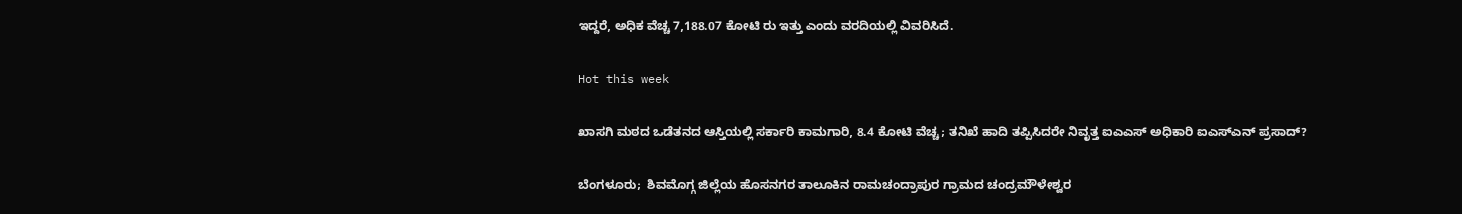ಇದ್ದರೆ, ಅಧಿಕ ವೆಚ್ಚ 7,188.07 ಕೋಟಿ ರು ಇತ್ತು ಎಂದು ವರದಿಯಲ್ಲಿ ವಿವರಿಸಿದೆ.

Hot this week

ಖಾಸಗಿ ಮಠದ ಒಡೆತನದ ಆಸ್ತಿಯಲ್ಲಿ ಸರ್ಕಾರಿ ಕಾಮಗಾರಿ, 8.4 ಕೋಟಿ ವೆಚ್ಚ; ತನಿಖೆ ಹಾದಿ ತಪ್ಪಿಸಿದರೇ ನಿವೃತ್ತ ಐಎಎಸ್ ಅಧಿಕಾರಿ ಐಎಸ್‌ಎನ್ ಪ್ರಸಾದ್‌?

ಬೆಂಗಳೂರು;  ಶಿವಮೊಗ್ಗ ಜಿಲ್ಲೆಯ ಹೊಸನಗರ ತಾಲೂಕಿನ ರಾಮಚಂದ್ರಾಪುರ ಗ್ರಾಮದ ಚಂದ್ರಮೌಳೇಶ್ವರ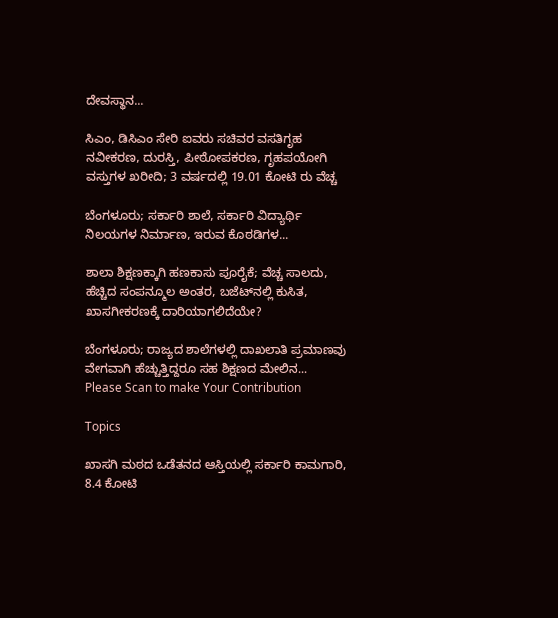ದೇವಸ್ಥಾನ...

ಸಿಎಂ, ಡಿಸಿಎಂ ಸೇರಿ ಐವರು ಸಚಿವರ ವಸತಿಗೃಹ ನವೀಕರಣ, ದುರಸ್ತಿ, ಪೀಠೋಪಕರಣ, ಗೃಹಪಯೋಗಿ ವಸ್ತುಗಳ ಖರೀದಿ; 3 ವರ್ಷದಲ್ಲಿ 19.01 ಕೋಟಿ ರು ವೆಚ್ಚ

ಬೆಂಗಳೂರು; ಸರ್ಕಾರಿ ಶಾಲೆ, ಸರ್ಕಾರಿ ವಿದ್ಯಾರ್ಥಿ ನಿಲಯಗಳ ನಿರ್ಮಾಣ, ಇರುವ ಕೊಠಡಿಗಳ...

ಶಾಲಾ ಶಿಕ್ಷಣಕ್ಕಾಗಿ ಹಣಕಾಸು ಪೂರೈಕೆ; ವೆಚ್ಚ ಸಾಲದು, ಹೆಚ್ಚಿದ ಸಂಪನ್ಮೂಲ ಅಂತರ, ಬಜೆಟ್‌ನಲ್ಲಿ ಕುಸಿತ, ಖಾಸಗೀಕರಣಕ್ಕೆ ದಾರಿಯಾಗಲಿದೆಯೇ?

ಬೆಂಗಳೂರು; ರಾಜ್ಯದ ಶಾಲೆಗಳಲ್ಲಿ ದಾಖಲಾತಿ ಪ್ರಮಾಣವು ವೇಗವಾಗಿ ಹೆಚ್ಚುತ್ತಿದ್ದರೂ ಸಹ ಶಿಕ್ಷಣದ ಮೇಲಿನ...
Please Scan to make Your Contribution

Topics

ಖಾಸಗಿ ಮಠದ ಒಡೆತನದ ಆಸ್ತಿಯಲ್ಲಿ ಸರ್ಕಾರಿ ಕಾಮಗಾರಿ, 8.4 ಕೋಟಿ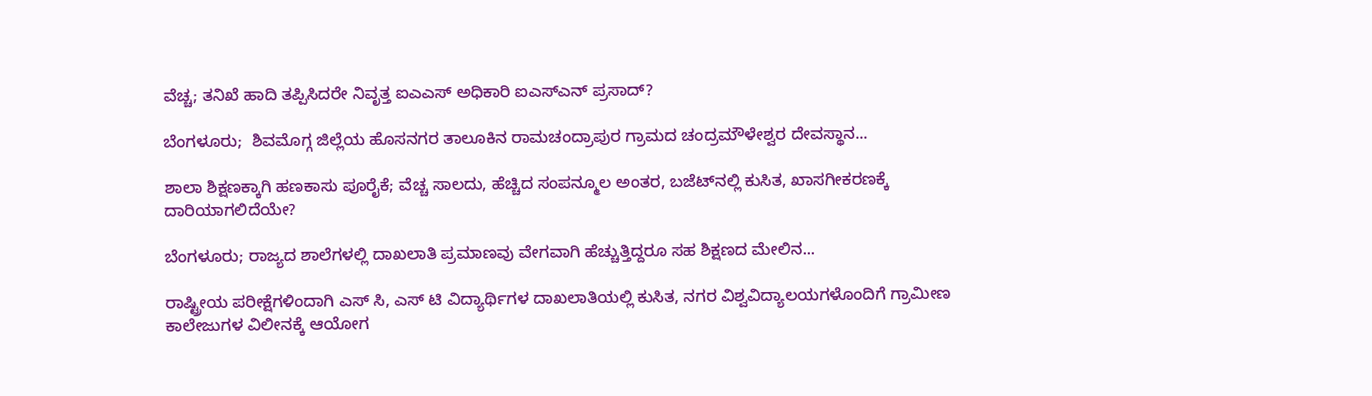ವೆಚ್ಚ; ತನಿಖೆ ಹಾದಿ ತಪ್ಪಿಸಿದರೇ ನಿವೃತ್ತ ಐಎಎಸ್ ಅಧಿಕಾರಿ ಐಎಸ್‌ಎನ್ ಪ್ರಸಾದ್‌?

ಬೆಂಗಳೂರು;  ಶಿವಮೊಗ್ಗ ಜಿಲ್ಲೆಯ ಹೊಸನಗರ ತಾಲೂಕಿನ ರಾಮಚಂದ್ರಾಪುರ ಗ್ರಾಮದ ಚಂದ್ರಮೌಳೇಶ್ವರ ದೇವಸ್ಥಾನ...

ಶಾಲಾ ಶಿಕ್ಷಣಕ್ಕಾಗಿ ಹಣಕಾಸು ಪೂರೈಕೆ; ವೆಚ್ಚ ಸಾಲದು, ಹೆಚ್ಚಿದ ಸಂಪನ್ಮೂಲ ಅಂತರ, ಬಜೆಟ್‌ನಲ್ಲಿ ಕುಸಿತ, ಖಾಸಗೀಕರಣಕ್ಕೆ ದಾರಿಯಾಗಲಿದೆಯೇ?

ಬೆಂಗಳೂರು; ರಾಜ್ಯದ ಶಾಲೆಗಳಲ್ಲಿ ದಾಖಲಾತಿ ಪ್ರಮಾಣವು ವೇಗವಾಗಿ ಹೆಚ್ಚುತ್ತಿದ್ದರೂ ಸಹ ಶಿಕ್ಷಣದ ಮೇಲಿನ...

ರಾಷ್ಟ್ರೀಯ ಪರೀಕ್ಷೆಗಳಿಂದಾಗಿ ಎಸ್‌ ಸಿ, ಎಸ್‌ ಟಿ ವಿದ್ಯಾರ್ಥಿಗಳ ದಾಖಲಾತಿಯಲ್ಲಿ ಕುಸಿತ, ನಗರ ವಿಶ್ವವಿದ್ಯಾಲಯಗಳೊಂದಿಗೆ ಗ್ರಾಮೀಣ ಕಾಲೇಜುಗಳ ವಿಲೀನಕ್ಕೆ ಆಯೋಗ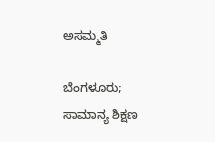ಅಸಮ್ಮತಿ

ಬೆಂಗಳೂರು;  ಸಾಮಾನ್ಯ ಶಿಕ್ಷಣ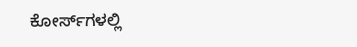ಕೋರ್ಸ್‌ಗಳಲ್ಲಿ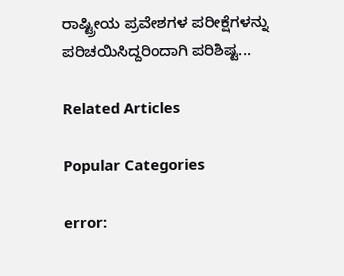ರಾಷ್ಟ್ರೀಯ ಪ್ರವೇಶಗಳ ಪರೀಕ್ಷೆಗಳನ್ನು ಪರಿಚಯಿಸಿದ್ದರಿಂದಾಗಿ ಪರಿಶಿಷ್ಟ...

Related Articles

Popular Categories

error: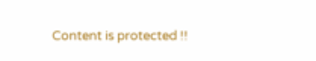Content is protected !!